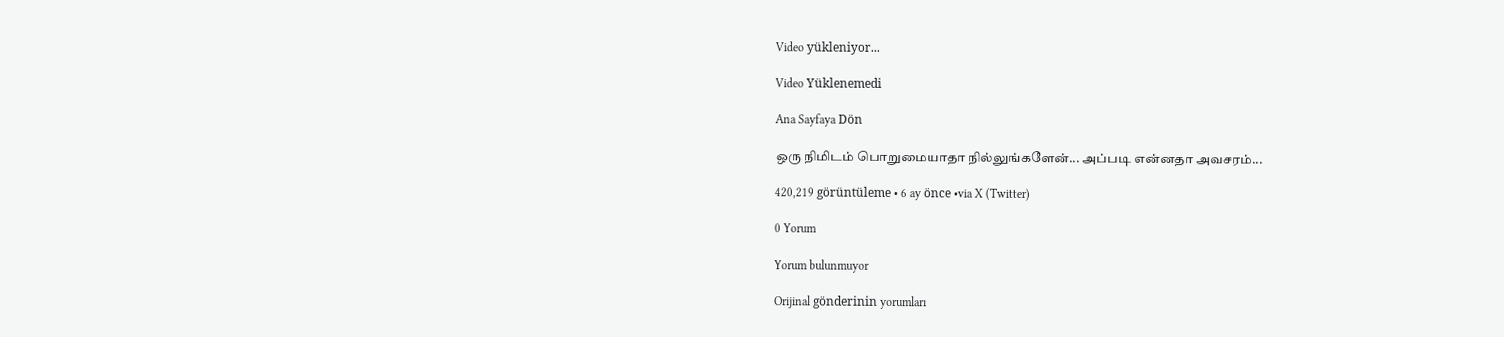Video yükleniyor...

Video Yüklenemedi

Ana Sayfaya Dön

ஒரு நிமிடம் பொறுமையாதா நில்லுங்களேன்... அப்படி என்னதா அவசரம்...

420,219 görüntüleme • 6 ay önce •via X (Twitter)

0 Yorum

Yorum bulunmuyor

Orijinal gönderinin yorumları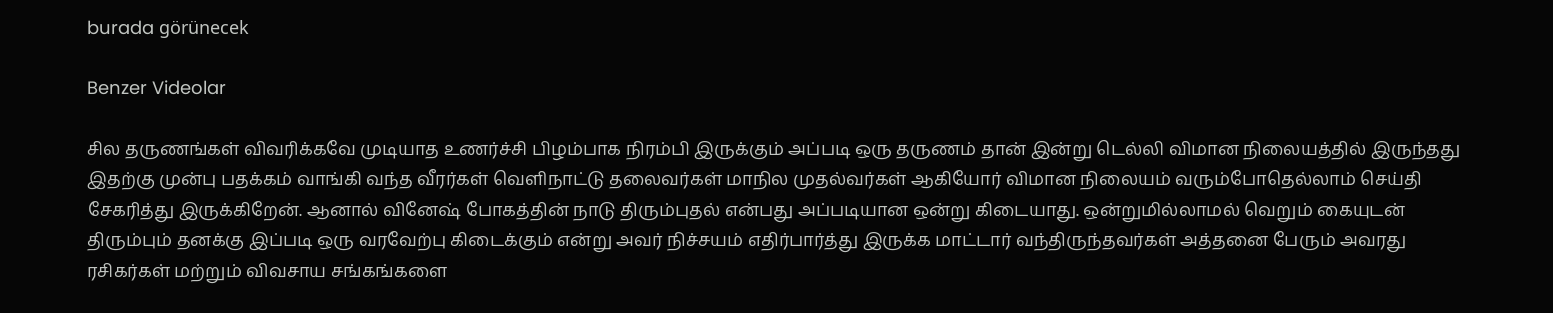burada görünecek

Benzer Videolar

சில தருணங்கள் விவரிக்கவே முடியாத உணர்ச்சி பிழம்பாக நிரம்பி இருக்கும் அப்படி ஒரு தருணம் தான் இன்று டெல்லி விமான நிலையத்தில் இருந்தது இதற்கு முன்பு பதக்கம் வாங்கி வந்த வீரர்கள் வெளிநாட்டு தலைவர்கள் மாநில முதல்வர்கள் ஆகியோர் விமான நிலையம் வரும்போதெல்லாம் செய்தி சேகரித்து இருக்கிறேன். ஆனால் வினேஷ் போகத்தின் நாடு திரும்புதல் என்பது அப்படியான ஒன்று கிடையாது. ஒன்றுமில்லாமல் வெறும் கையுடன் திரும்பும் தனக்கு இப்படி ஒரு வரவேற்பு கிடைக்கும் என்று அவர் நிச்சயம் எதிர்பார்த்து இருக்க மாட்டார் வந்திருந்தவர்கள் அத்தனை பேரும் அவரது ரசிகர்கள் மற்றும் விவசாய சங்கங்களை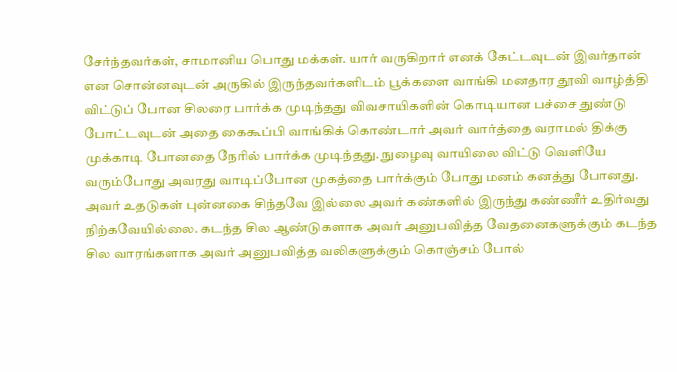சேர்ந்தவர்கள், சாமானிய பொது மக்கள். யார் வருகிறார் எனக் கேட்டவுடன் இவர்தான் என சொன்னவுடன் அருகில் இருந்தவர்களிடம் பூக்களை வாங்கி மனதார தூவி வாழ்த்தி விட்டுப் போன சிலரை பார்க்க முடிந்தது விவசாயிகளின் கொடியான பச்சை துண்டு போட்டவுடன் அதை கைகூப்பி வாங்கிக் கொண்டார் அவர் வார்த்தை வராமல் திக்கு முக்காடி போனதை நேரில் பார்க்க முடிந்தது. நுழைவு வாயிலை விட்டு வெளியே வரும்போது அவரது வாடிப்போன முகத்தை பார்க்கும் போது மனம் கனத்து போனது. அவர் உதடுகள் புன்னகை சிந்தவே இல்லை அவர் கண்களில் இருந்து கண்ணீர் உதிர்வது நிற்கவேயில்லை. கடந்த சில ஆண்டுகளாக அவர் அனுபவித்த வேதனைகளுக்கும் கடந்த சில வாரங்களாக அவர் அனுபவித்த வலிகளுக்கும் கொஞ்சம் போல்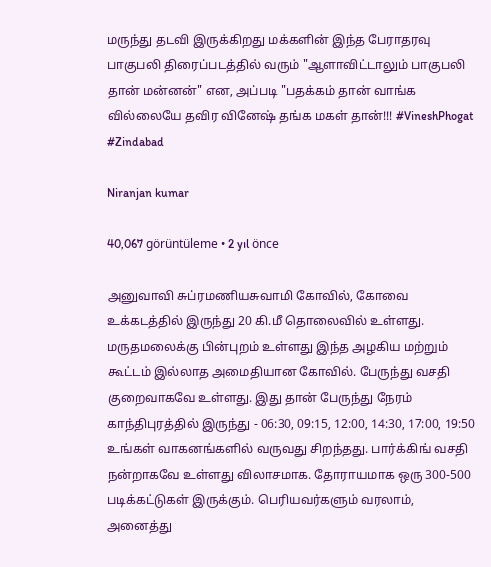மருந்து தடவி இருக்கிறது மக்களின் இந்த பேராதரவு பாகுபலி திரைப்படத்தில் வரும் "ஆளாவிட்டாலும் பாகுபலி தான் மன்னன்" என, அப்படி "பதக்கம் தான் வாங்க வில்லையே தவிர வினேஷ் தங்க மகள் தான்!!! #VineshPhogat #Zindabad

Niranjan kumar

40,067 görüntüleme • 2 yıl önce

அனுவாவி சுப்ரமணியசுவாமி கோவில், கோவை உக்கடத்தில் இருந்து 20 கி.மீ தொலைவில் உள்ளது. மருதமலைக்கு பின்புறம் உள்ளது இந்த அழகிய மற்றும் கூட்டம் இல்லாத அமைதியான கோவில். பேருந்து வசதி குறைவாகவே உள்ளது. இது தான் பேருந்து நேரம் காந்திபுரத்தில் இருந்து - 06:30, 09:15, 12:00, 14:30, 17:00, 19:50 உங்கள் வாகனங்களில் வருவது சிறந்தது. பார்க்கிங் வசதி நன்றாகவே உள்ளது விலாசமாக. தோராயமாக ஒரு 300-500 படிக்கட்டுகள் இருக்கும். பெரியவர்களும் வரலாம், அனைத்து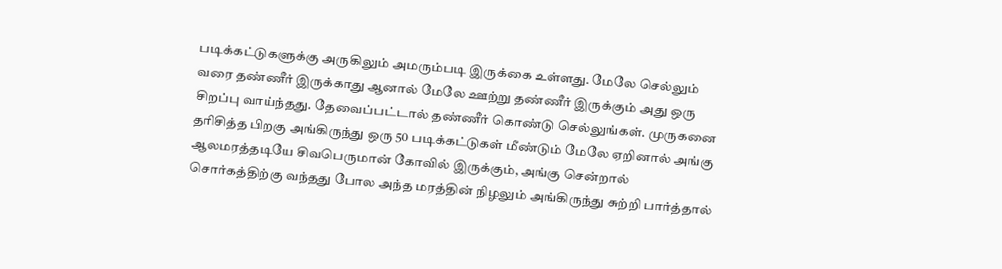படிக்கட்டுகளுக்கு அருகிலும் அமரும்படி இருக்கை உள்ளது. மேலே செல்லும் வரை தண்ணீர் இருக்காது ஆனால் மேலே ஊற்று தண்ணீர் இருக்கும் அது ஒரு சிறப்பு வாய்ந்தது. தேவைப்பட்டால் தண்ணீர் கொண்டு செல்லுங்கள். முருகனை தரிசித்த பிறகு அங்கிருந்து ஒரு 50 படிக்கட்டுகள் மீண்டும் மேலே ஏறினால் அங்கு ஆலமரத்தடியே சிவபெருமான் கோவில் இருக்கும், அங்கு சென்றால் சொர்கத்திற்கு வந்தது போல அந்த மரத்தின் நிழலும் அங்கிருந்து சுற்றி பார்த்தால்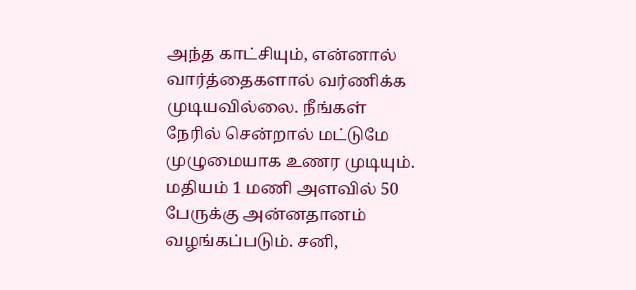அந்த காட்சியும், என்னால் வார்த்தைகளால் வர்ணிக்க முடியவில்லை. நீங்கள் நேரில் சென்றால் மட்டுமே முழுமையாக உணர முடியும். மதியம் 1 மணி அளவில் 50 பேருக்கு அன்னதானம் வழங்கப்படும். சனி,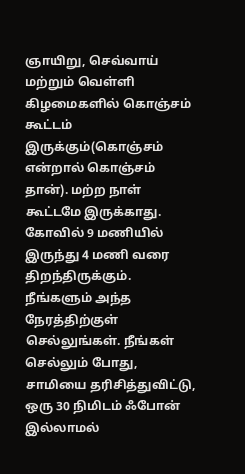ஞாயிறு, செவ்வாய் மற்றும் வெள்ளி கிழமைகளில் கொஞ்சம் கூட்டம் இருக்கும்(கொஞ்சம் என்றால் கொஞ்சம் தான்). மற்ற நாள் கூட்டமே இருக்காது. கோவில் 9 மணியில் இருந்து 4 மணி வரை திறந்திருக்கும். நீங்களும் அந்த நேரத்திற்குள் செல்லுங்கள். நீங்கள் செல்லும் போது, சாமியை தரிசித்துவிட்டு, ஒரு 30 நிமிடம் ஃபோன் இல்லாமல்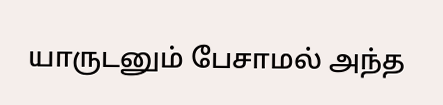யாருடனும் பேசாமல் அந்த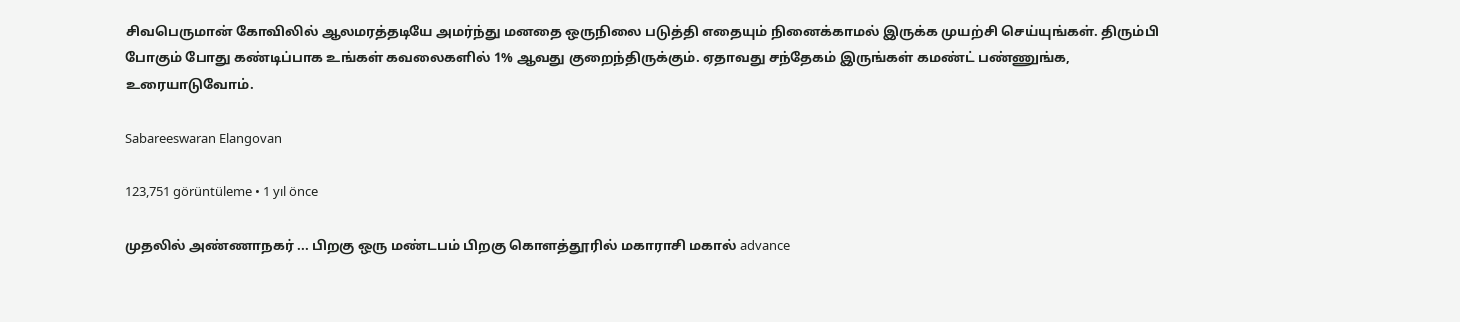சிவபெருமான் கோவிலில் ஆலமரத்தடியே அமர்ந்து மனதை ஒருநிலை படுத்தி எதையும் நினைக்காமல் இருக்க முயற்சி செய்யுங்கள். திரும்பி போகும் போது கண்டிப்பாக உங்கள் கவலைகளில் 1% ஆவது குறைந்திருக்கும். ஏதாவது சந்தேகம் இருங்கள் கமண்ட் பண்ணுங்க, உரையாடுவோம்.

Sabareeswaran Elangovan

123,751 görüntüleme • 1 yıl önce

முதலில் அண்ணாநகர் ... பிறகு ஒரு மண்டபம் பிறகு கொளத்தூரில் மகாராசி மகால் advance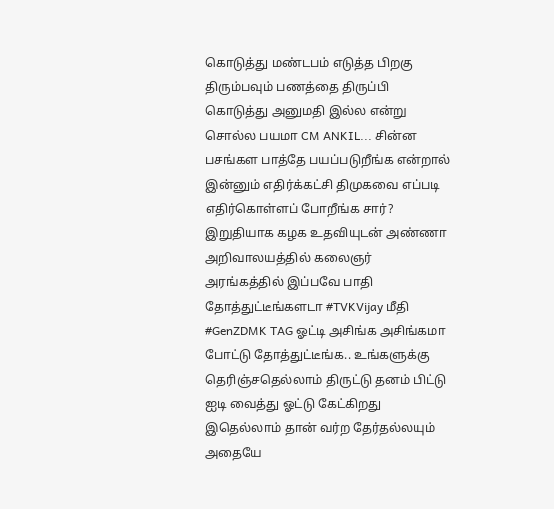கொடுத்து மண்டபம் எடுத்த பிறகு திரும்பவும் பணத்தை திருப்பி கொடுத்து அனுமதி இல்ல என்று சொல்ல பயமா CM ANKIL... சின்ன பசங்கள பாத்தே பயப்படுறீங்க என்றால் இன்னும் எதிர்க்கட்சி திமுகவை எப்படி எதிர்கொள்ளப் போறீங்க சார்? இறுதியாக கழக உதவியுடன் அண்ணா அறிவாலயத்தில் கலைஞர் அரங்கத்தில் இப்பவே பாதி தோத்துட்டீங்களடா #TVKVijay மீதி #GenZDMK TAG ஓட்டி அசிங்க அசிங்கமா போட்டு தோத்துட்டீங்க.. உங்களுக்கு தெரிஞ்சதெல்லாம் திருட்டு தனம் பிட்டு ஐடி வைத்து ஓட்டு கேட்கிறது இதெல்லாம் தான் வர்ற தேர்தல்லயும் அதையே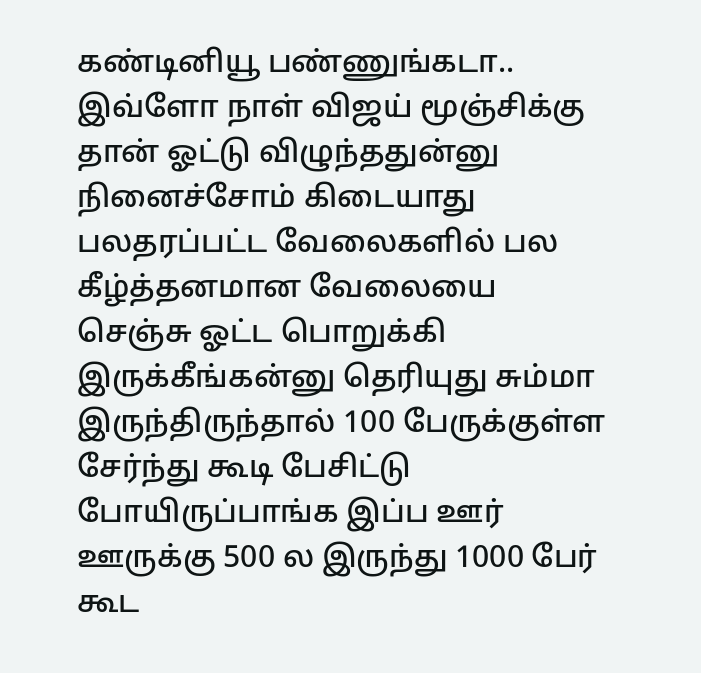கண்டினியூ பண்ணுங்கடா.. இவ்ளோ நாள் விஜய் மூஞ்சிக்கு தான் ஓட்டு விழுந்ததுன்னு நினைச்சோம் கிடையாது பலதரப்பட்ட வேலைகளில் பல கீழ்த்தனமான வேலையை செஞ்சு ஓட்ட பொறுக்கி இருக்கீங்கன்னு தெரியுது சும்மா இருந்திருந்தால் 100 பேருக்குள்ள சேர்ந்து கூடி பேசிட்டு போயிருப்பாங்க இப்ப ஊர் ஊருக்கு 500 ல இருந்து 1000 பேர் கூட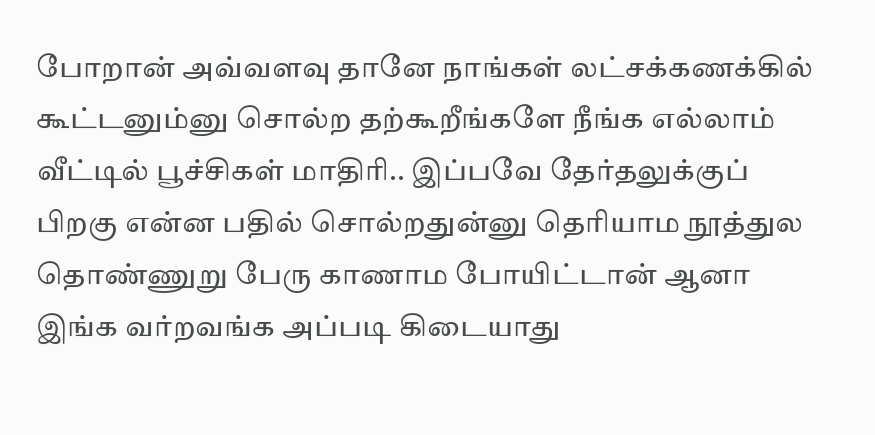போறான் அவ்வளவு தானே நாங்கள் லட்சக்கணக்கில் கூட்டனும்னு சொல்ற தற்கூறீங்களே நீங்க எல்லாம் வீட்டில் பூச்சிகள் மாதிரி.. இப்பவே தேர்தலுக்குப் பிறகு என்ன பதில் சொல்றதுன்னு தெரியாம நூத்துல தொண்ணுறு பேரு காணாம போயிட்டான் ஆனா இங்க வர்றவங்க அப்படி கிடையாது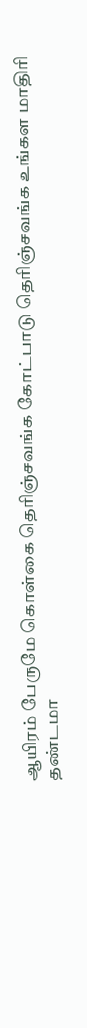ஆயிரம் பேருமே கொள்கை தெரிஞ்சவங்க கோட்பாடு தெரிஞ்சவங்க உங்கள மாதிரி தண்டமா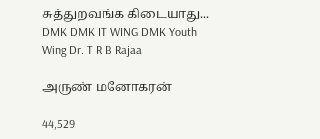சுத்துறவங்க கிடையாது... DMK DMK IT WING DMK Youth Wing Dr. T R B Rajaa

அருண் மனோகரன்

44,529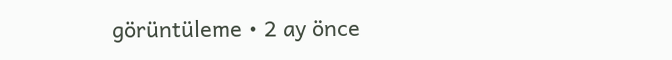görüntüleme • 2 ay önce